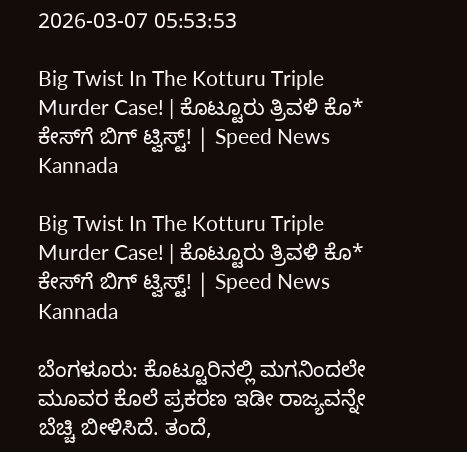2026-03-07 05:53:53

Big Twist In The Kotturu Triple Murder Case! | ಕೊಟ್ಟೂರು ತ್ರಿವಳಿ ಕೊ* ಕೇಸ್‌ಗೆ ಬಿಗ್ ಟ್ವಿಸ್ಟ್! | Speed News Kannada

Big Twist In The Kotturu Triple Murder Case! | ಕೊಟ್ಟೂರು ತ್ರಿವಳಿ ಕೊ* ಕೇಸ್‌ಗೆ ಬಿಗ್ ಟ್ವಿಸ್ಟ್! | Speed News Kannada

ಬೆಂಗಳೂರು: ಕೊಟ್ಟೂರಿನಲ್ಲಿ ಮಗನಿಂದಲೇ ಮೂವರ ಕೊಲೆ ಪ್ರಕರಣ ಇಡೀ ರಾಜ್ಯವನ್ನೇ ಬೆಚ್ಚಿ ಬೀಳಿಸಿದೆ. ತಂದೆ,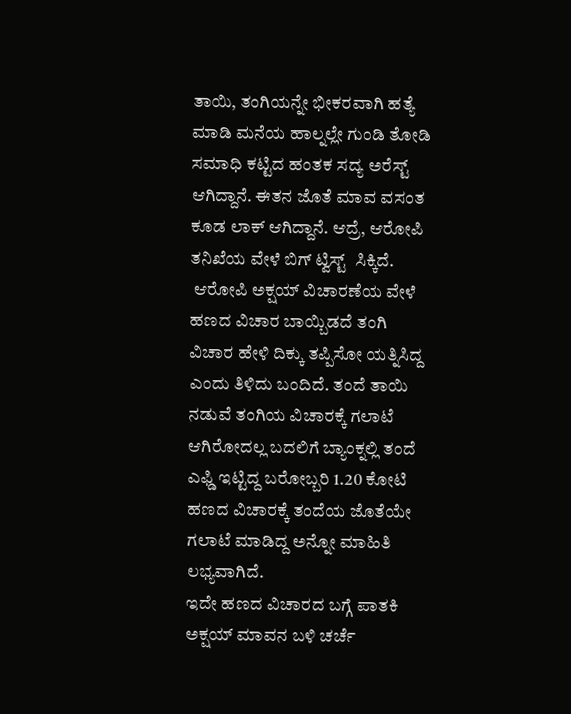ತಾಯಿ, ತಂಗಿಯನ್ನೇ ಭೀಕರವಾಗಿ ಹತ್ಯೆ ಮಾಡಿ ಮನೆಯ ಹಾಲ್ನಲ್ಲೇ ಗುಂಡಿ ತೋಡಿ ಸಮಾಧಿ ಕಟ್ಟಿದ ಹಂತಕ ಸದ್ಯ ಅರೆಸ್ಟ್ ಆಗಿದ್ದಾನೆ. ಈತನ ಜೊತೆ ಮಾವ ವಸಂತ ಕೂಡ ಲಾಕ್ ಆಗಿದ್ದಾನೆ. ಆದ್ರೆ, ಆರೋಪಿ ತನಿಖೆಯ ವೇಳೆ ಬಿಗ್ ಟ್ವಿಸ್ಟ್  ಸಿಕ್ಕಿದೆ.
 ಆರೋಪಿ ಅಕ್ಷಯ್ ವಿಚಾರಣೆಯ ವೇಳೆ ಹಣದ ವಿಚಾರ ಬಾಯ್ಬಿಡದೆ ತಂಗಿ ವಿಚಾರ ಹೇಳಿ ದಿಕ್ಕು ತಪ್ಪಿಸೋ ಯತ್ನಿಸಿದ್ದ ಎಂದು ತಿಳಿದು ಬಂದಿದೆ. ತಂದೆ ತಾಯಿ ನಡುವೆ ತಂಗಿಯ ವಿಚಾರಕ್ಕೆ ಗಲಾಟೆ ಆಗಿರೋದಲ್ಲ ಬದಲಿಗೆ ಬ್ಯಾಂಕ್ನಲ್ಲಿ ತಂದೆ ಎಫ್ಡಿ ಇಟ್ಟಿದ್ದ ಬರೋಬ್ಬರಿ 1.20 ಕೋಟಿ ಹಣದ ವಿಚಾರಕ್ಕೆ ತಂದೆಯ ಜೊತೆಯೇ ಗಲಾಟೆ ಮಾಡಿದ್ದ ಅನ್ನೋ ಮಾಹಿತಿ ಲಭ್ಯವಾಗಿದೆ.
ಇದೇ ಹಣದ ವಿಚಾರದ ಬಗ್ಗೆ ಪಾತಕಿ ಅಕ್ಷಯ್ ಮಾವನ ಬಳಿ ಚರ್ಚೆ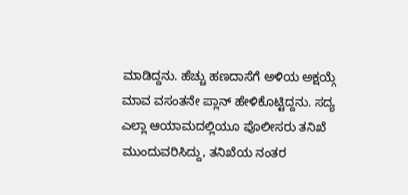ಮಾಡಿದ್ದನು. ಹೆಚ್ಚು ಹಣದಾಸೆಗೆ ಅಳಿಯ ಅಕ್ಷಯ್ಗೆ ಮಾವ ವಸಂತನೇ ಪ್ಲಾನ್ ಹೇಳಿಕೊಟ್ಟಿದ್ದನು. ಸದ್ಯ ಎಲ್ಲಾ ಆಯಾಮದಲ್ಲಿಯೂ ಪೊಲೀಸರು ತನಿಖೆ ಮುಂದುವರಿಸಿದ್ದು, ತನಿಖೆಯ ನಂತರ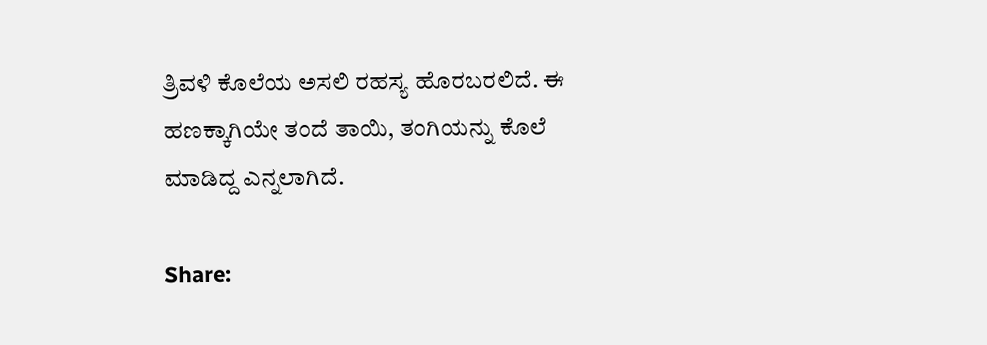ತ್ರಿವಳಿ ಕೊಲೆಯ ಅಸಲಿ ರಹಸ್ಯ ಹೊರಬರಲಿದೆ. ಈ ಹಣಕ್ಕಾಗಿಯೇ ತಂದೆ ತಾಯಿ, ತಂಗಿಯನ್ನು ಕೊಲೆ ಮಾಡಿದ್ದ ಎನ್ನಲಾಗಿದೆ.

Share: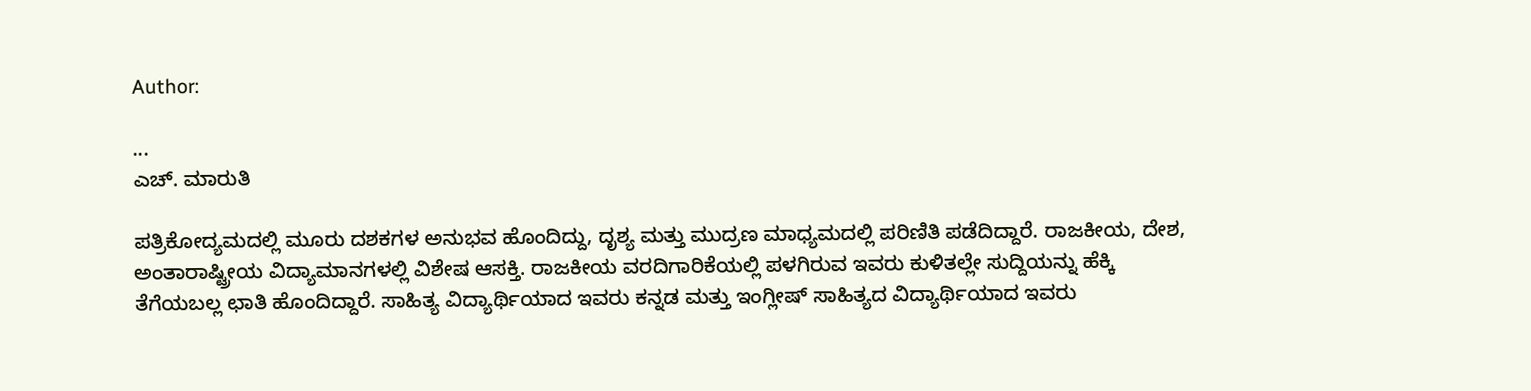Author:

...
ಎಚ್‌. ಮಾರುತಿ

ಪತ್ರಿಕೋದ್ಯಮದಲ್ಲಿ ಮೂರು ದಶಕಗಳ ಅನುಭವ ಹೊಂದಿದ್ದು, ದೃಶ್ಯ ಮತ್ತು ಮುದ್ರಣ ಮಾಧ್ಯಮದಲ್ಲಿ ಪರಿಣಿತಿ ಪಡೆದಿದ್ದಾರೆ. ರಾಜಕೀಯ, ದೇಶ, ಅಂತಾರಾಷ್ಟ್ರೀಯ ವಿದ್ಯಾಮಾನಗಳಲ್ಲಿ ವಿಶೇಷ ಆಸಕ್ತಿ. ರಾಜಕೀಯ ವರದಿಗಾರಿಕೆಯಲ್ಲಿ ಪಳಗಿರುವ ಇವರು ಕುಳಿತಲ್ಲೇ ಸುದ್ದಿಯನ್ನು ಹೆಕ್ಕಿ ತೆಗೆಯಬಲ್ಲ ಛಾತಿ ಹೊಂದಿದ್ದಾರೆ. ಸಾಹಿತ್ಯ ವಿದ್ಯಾರ್ಥಿಯಾದ ಇವರು ಕನ್ನಡ ಮತ್ತು ಇಂಗ್ಲೀಷ್‌ ಸಾಹಿತ್ಯದ ವಿದ್ಯಾರ್ಥಿಯಾದ ಇವರು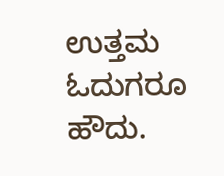ಉತ್ತಮ ಓದುಗರೂ ಹೌದು.